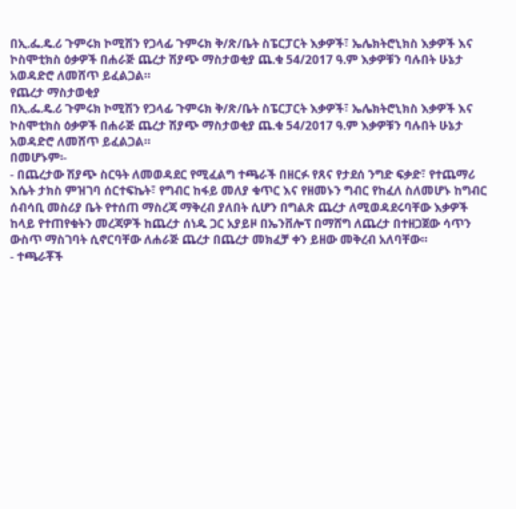በኢ.ፌ.ዴ.ሪ ጉምሩክ ኮሚሽን የጋላፊ ጉምሩክ ቅ/ጽ/ቤት ስፔርፓርት እቃዎች፣ ኤሌክትሮኒክስ እቃዎች እና ኮስሞቲክስ ዕቃዎች በሐራጅ ጨረታ ሽያጭ ማስታወቂያ ጨ.ቁ 54/2017 ዓ.ም እቃዎቹን ባሉበት ሁኔታ አወዳድሮ ለመሸጥ ይፈልጋል።
የጨረታ ማስታወቂያ
በኢ.ፌ.ዴ.ሪ ጉምሩክ ኮሚሽን የጋላፊ ጉምሩክ ቅ/ጽ/ቤት ስፔርፓርት እቃዎች፣ ኤሌክትሮኒክስ እቃዎች እና ኮስሞቲክስ ዕቃዎች በሐራጅ ጨረታ ሽያጭ ማስታወቂያ ጨ.ቁ 54/2017 ዓ.ም እቃዎቹን ባሉበት ሁኔታ አወዳድሮ ለመሸጥ ይፈልጋል።
በመሆኑም፡-
- በጨረታው ሽያጭ ስርዓት ለመወዳደር የሚፈልግ ተጫራች በዘርፉ የጸና የታደሰ ንግድ ፍቃድ፣ የተጨማሪ እሴት ታክስ ምዝገባ ሰርተፍኬት፣ የግብር ከፋይ መለያ ቁጥር እና የዘመኑን ግብር የከፈለ ስለመሆኑ ከግብር ሰብሳቢ መስሪያ ቤት የተሰጠ ማስረጃ ማቅረብ ያለበት ሲሆን በግልጽ ጨረታ ለሚወዳደሩባቸው እቃዎች ከላይ የተጠየቁትን መረጃዎች ከጨረታ ሰነዱ ጋር አያይዞ በኤንቨሎፕ በማሸግ ለጨረታ በተዘጋጀው ሳጥን ውስጥ ማስገባት ሲኖርባቸው ለሐራጅ ጨረታ በጨረታ መክፈቻ ቀን ይዘው መቅረብ አለባቸው።
- ተጫራቾች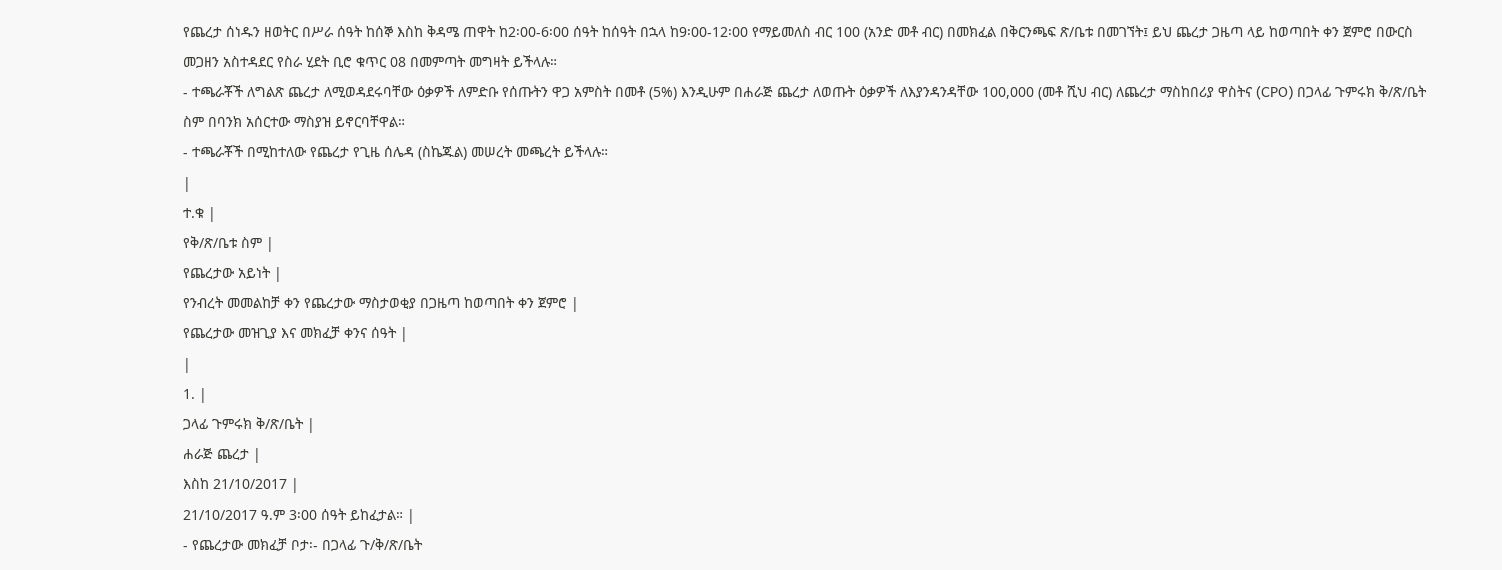የጨረታ ሰነዱን ዘወትር በሥራ ሰዓት ከሰኞ እስከ ቅዳሜ ጠዋት ከ2፡00-6፡00 ሰዓት ከሰዓት በኋላ ከ9፡00-12፡00 የማይመለስ ብር 100 (አንድ መቶ ብር) በመክፈል በቅርንጫፍ ጽ/ቤቱ በመገኘት፤ ይህ ጨረታ ጋዜጣ ላይ ከወጣበት ቀን ጀምሮ በውርስ መጋዘን አስተዳደር የስራ ሂደት ቢሮ ቁጥር 08 በመምጣት መግዛት ይችላሉ።
- ተጫራቾች ለግልጽ ጨረታ ለሚወዳደሩባቸው ዕቃዎች ለምድቡ የሰጡትን ዋጋ አምስት በመቶ (5%) እንዲሁም በሐራጅ ጨረታ ለወጡት ዕቃዎች ለእያንዳንዳቸው 100,000 (መቶ ሺህ ብር) ለጨረታ ማስከበሪያ ዋስትና (CPO) በጋላፊ ጉምሩክ ቅ/ጽ/ቤት ስም በባንክ አሰርተው ማስያዝ ይኖርባቸዋል።
- ተጫራቾች በሚከተለው የጨረታ የጊዜ ሰሌዳ (ስኬጁል) መሠረት መጫረት ይችላሉ።
|
ተ.ቁ |
የቅ/ጽ/ቤቱ ስም |
የጨረታው አይነት |
የንብረት መመልከቻ ቀን የጨረታው ማስታወቂያ በጋዜጣ ከወጣበት ቀን ጀምሮ |
የጨረታው መዝጊያ እና መክፈቻ ቀንና ሰዓት |
|
1. |
ጋላፊ ጉምሩክ ቅ/ጽ/ቤት |
ሐራጅ ጨረታ |
እስከ 21/10/2017 |
21/10/2017 ዓ.ም 3፡00 ሰዓት ይከፈታል። |
- የጨረታው መክፈቻ ቦታ፡- በጋላፊ ጉ/ቅ/ጽ/ቤት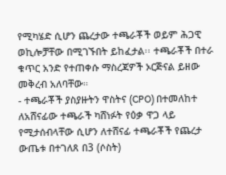የሚካሄድ ሲሆን ጨረታው ተጫራቾች ወይም ሕጋዊ ወኪሎቻቸው በሚገኙበት ይከፈታል፡፡ ተጫራቾች በተራ ቁጥር አንድ የተጠቀሱ ማስረጃዎች ኦርጅናል ይዘው መቅረብ አለባቸው።
- ተጫራቾች ያስያዙትን ዋስትና (CPO) በተመለከተ ለአሸናፊው ተጫራች ካሸነፉት የዕቃ ዋጋ ላይ የሚታሰብላቸው ሲሆን ለተሸናፊ ተጫራቾች የጨረታ ውጤቱ በተገለጸ በ3 (ሶስት)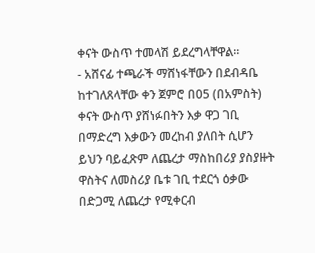ቀናት ውስጥ ተመላሽ ይደረግላቸዋል።
- አሸናፊ ተጫራች ማሸነፋቸውን በደብዳቤ ከተገለጸላቸው ቀን ጀምሮ በ05 (በአምስት) ቀናት ውስጥ ያሸነፉበትን እቃ ዋጋ ገቢ በማድረግ እቃውን መረከብ ያለበት ሲሆን ይህን ባይፈጽም ለጨረታ ማስከበሪያ ያስያዙት ዋስትና ለመስሪያ ቤቱ ገቢ ተደርጎ ዕቃው በድጋሚ ለጨረታ የሚቀርብ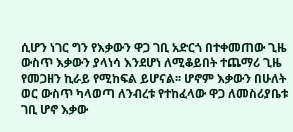ሲሆን ነገር ግን የእቃውን ዋጋ ገቢ አድርጎ በተቀመጠው ጊዜ ውስጥ እቃውን ያላነሳ እንደሆነ ለሚቆይበት ተጨማሪ ጊዜ የመጋዘን ኪራይ የሚከፍል ይሆናል፡፡ ሆኖም እቃውን በሁለት ወር ውስጥ ካላወጣ ለንብረቱ የተከፈላው ዋጋ ለመስሪያቤቱ ገቢ ሆኖ እቃው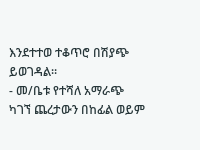እንደተተወ ተቆጥሮ በሽያጭ ይወገዳል።
- መ/ቤቱ የተሻለ አማራጭ ካገኘ ጨረታውን በከፊል ወይም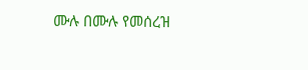ሙሉ በሙሉ የመሰረዝ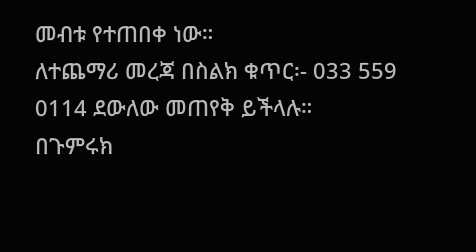መብቱ የተጠበቀ ነው።
ለተጨማሪ መረጃ በስልክ ቁጥር፡- 033 559 0114 ደውለው መጠየቅ ይችላሉ።
በጉምሩክ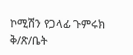ኮሚሽን የጋላፊ ጉምሩክ ቅ/ጽ/ቤት